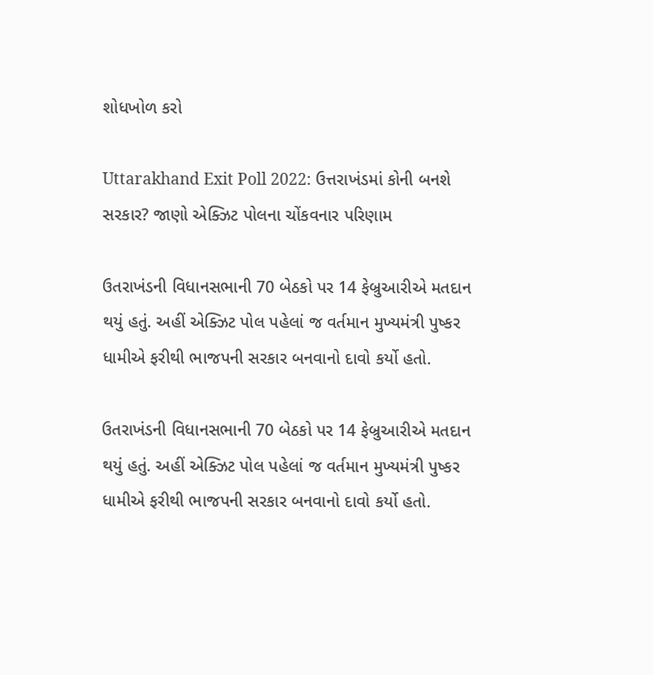શોધખોળ કરો

Uttarakhand Exit Poll 2022: ઉત્તરાખંડમાં કોની બનશે સરકાર? જાણો એક્ઝિટ પોલના ચોંકવનાર પરિણામ

ઉતરાખંડની વિધાનસભાની 70 બેઠકો પર 14 ફેબ્રુઆરીએ મતદાન થયું હતું. અહીં એક્ઝિટ પોલ પહેલાં જ વર્તમાન મુખ્યમંત્રી પુષ્કર ધામીએ ફરીથી ભાજપની સરકાર બનવાનો દાવો કર્યો હતો.

ઉતરાખંડની વિધાનસભાની 70 બેઠકો પર 14 ફેબ્રુઆરીએ મતદાન થયું હતું. અહીં એક્ઝિટ પોલ પહેલાં જ વર્તમાન મુખ્યમંત્રી પુષ્કર ધામીએ ફરીથી ભાજપની સરકાર બનવાનો દાવો કર્યો હતો.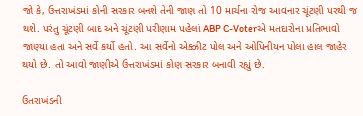જો કે, ઉત્તરાખંડમાં કોની સરકાર બનશે તેની જાણ તો 10 માર્ચના રોજ આવનાર ચૂંટણી પરથી જ થશે. પરંતુ ચૂંટણી બાદ અને ચૂંટણી પરીણામ પહેલાં ABP C-Voterએ મતદારોના પ્રતિભાવો જાણ્યા હતા અને સર્વે કર્યો હતો. આ સર્વેનો એક્ઝીટ પોલ અને ઓપિનીયન પોલા હાલ જાહેર થયો છે. તો આવો જાણીએ ઉત્તરાખંડમાં કોણ સરકાર બનાવી રહ્યું છે.

ઉતરાખંડની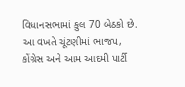વિધાનસભામાં કુલ 70 બેઠકો છે. આ વખતે ચૂંટણીમાં ભાજપ, કોંગ્રેસ અને આમ આદમી પાર્ટી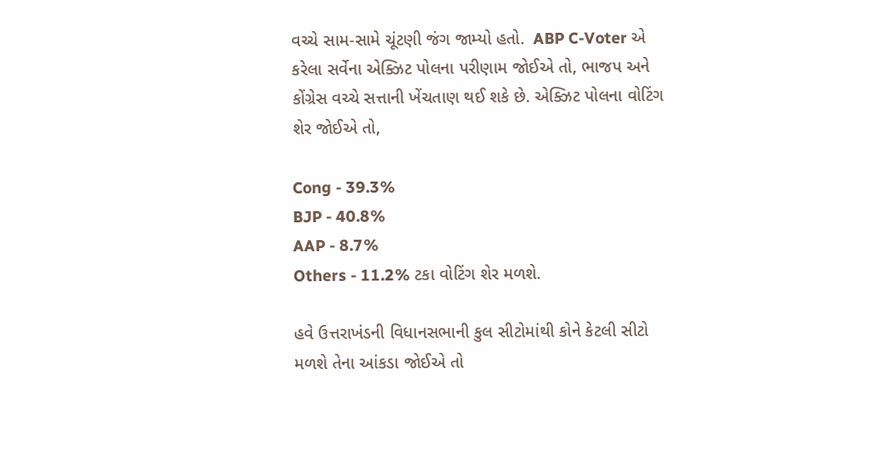વચ્ચે સામ-સામે ચૂંટણી જંગ જામ્યો હતો.  ABP C-Voter એ કરેલા સર્વેના એક્ઝિટ પોલના પરીણામ જોઈએ તો, ભાજપ અને કોંગ્રેસ વચ્ચે સત્તાની ખેંચતાણ થઈ શકે છે. એક્ઝિટ પોલના વોટિંગ શેર જોઈએ તો,

Cong - 39.3%
BJP - 40.8%
AAP - 8.7%
Others - 11.2% ટકા વોટિંગ શેર મળશે.

હવે ઉત્તરાખંડની વિધાનસભાની કુલ સીટોમાંથી કોને કેટલી સીટો મળશે તેના આંકડા જોઈએ તો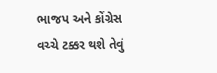ભાજપ અને કોંગ્રેસ વચ્ચે ટક્કર થશે તેવું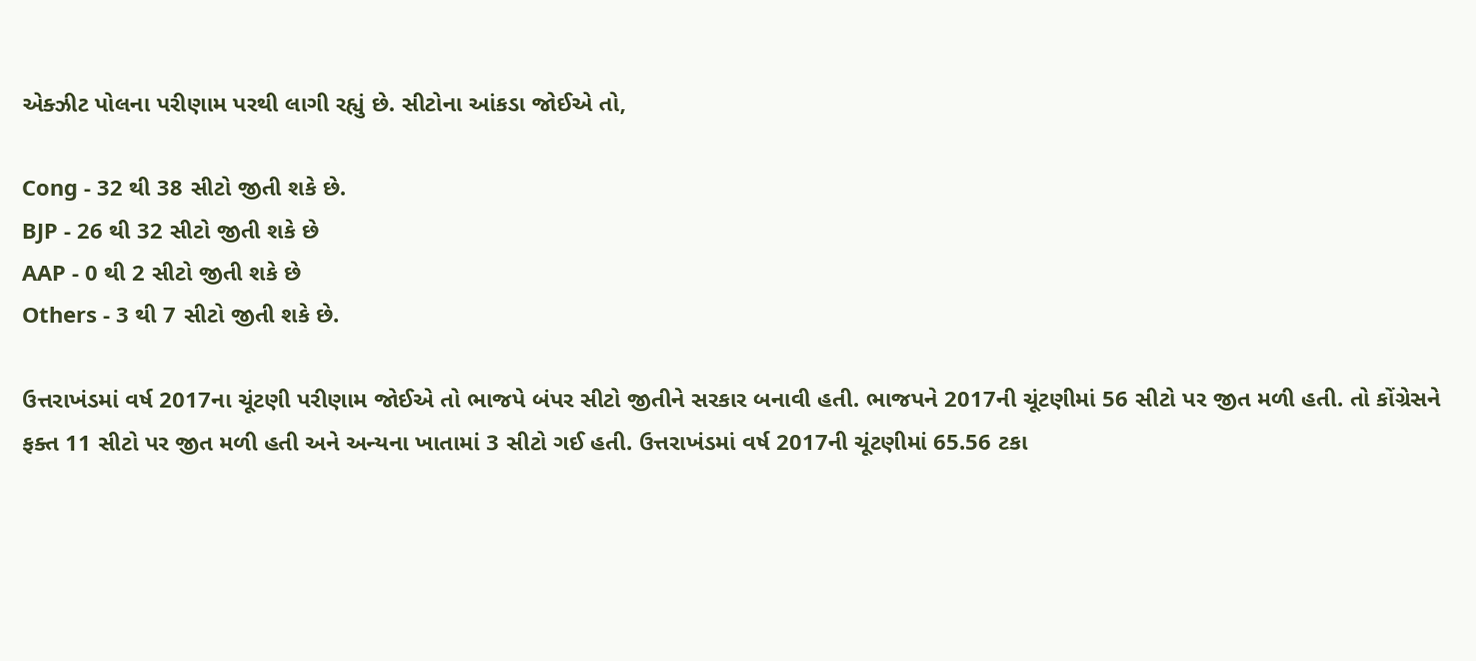એક્ઝીટ પોલના પરીણામ પરથી લાગી રહ્યું છે. સીટોના આંકડા જોઈએ તો,

Cong - 32 થી 38 સીટો જીતી શકે છે.
BJP - 26 થી 32 સીટો જીતી શકે છે
AAP - 0 થી 2 સીટો જીતી શકે છે
Others - 3 થી 7 સીટો જીતી શકે છે.

ઉત્તરાખંડમાં વર્ષ 2017ના ચૂંટણી પરીણામ જોઈએ તો ભાજપે બંપર સીટો જીતીને સરકાર બનાવી હતી. ભાજપને 2017ની ચૂંટણીમાં 56 સીટો પર જીત મળી હતી. તો કોંગ્રેસને ફક્ત 11 સીટો પર જીત મળી હતી અને અન્યના ખાતામાં 3 સીટો ગઈ હતી. ઉત્તરાખંડમાં વર્ષ 2017ની ચૂંટણીમાં 65.56 ટકા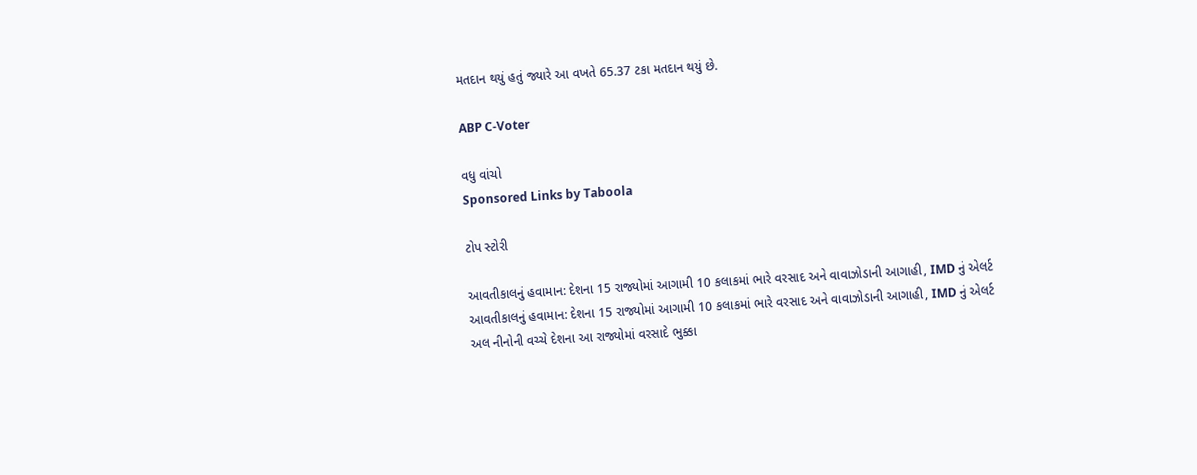મતદાન થયું હતું જ્યારે આ વખતે 65.37 ટકા મતદાન થયું છે.

ABP C-Voter

વધુ વાંચો
Sponsored Links by Taboola

ટોપ સ્ટોરી

આવતીકાલનું હવામાન: દેશના 15 રાજ્યોમાં આગામી 10 કલાકમાં ભારે વરસાદ અને વાવાઝોડાની આગાહી, IMD નું એલર્ટ
આવતીકાલનું હવામાન: દેશના 15 રાજ્યોમાં આગામી 10 કલાકમાં ભારે વરસાદ અને વાવાઝોડાની આગાહી, IMD નું એલર્ટ
અલ નીનોની વચ્ચે દેશના આ રાજ્યોમાં વરસાદે ભુક્કા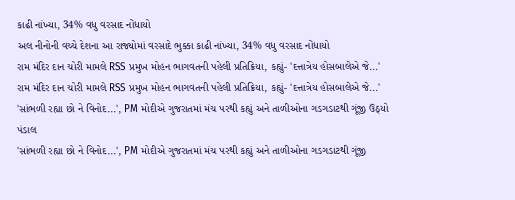કાઢી નાંખ્યા, 34% વધુ વરસાદ નોંધાયો
અલ નીનોની વચ્ચે દેશના આ રાજ્યોમાં વરસાદે ભુક્કા કાઢી નાંખ્યા, 34% વધુ વરસાદ નોંધાયો
રામ મંદિર દાન ચોરી મામલે RSS પ્રમુખ મોહન ભાગવતની પહેલી પ્રતિક્રિયા, કહ્યું- 'દત્તાત્રેય હોસબાલેએ જે...'
રામ મંદિર દાન ચોરી મામલે RSS પ્રમુખ મોહન ભાગવતની પહેલી પ્રતિક્રિયા, કહ્યું- 'દત્તાત્રેય હોસબાલેએ જે...'
'સાંભળી રહ્યા છો ને વિનોદ...', PM મોદીએ ગુજરાતમાં મંચ પરથી કહ્યું અને તાળીઓના ગડગડાટથી ગૂંજી ઉઠ્યો પંડાલ
'સાંભળી રહ્યા છો ને વિનોદ...', PM મોદીએ ગુજરાતમાં મંચ પરથી કહ્યું અને તાળીઓના ગડગડાટથી ગૂંજી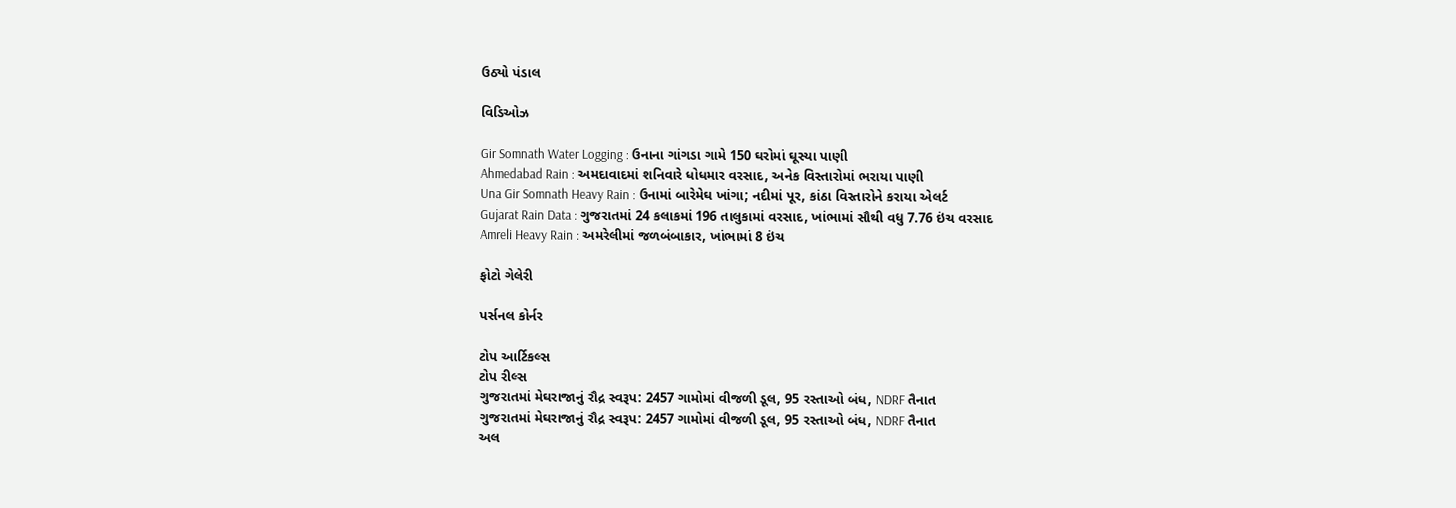ઉઠ્યો પંડાલ

વિડિઓઝ

Gir Somnath Water Logging : ઉનાના ગાંગડા ગામે 150 ઘરોમાં ઘૂસ્યા પાણી
Ahmedabad Rain : અમદાવાદમાં શનિવારે ધોધમાર વરસાદ, અનેક વિસ્તારોમાં ભરાયા પાણી
Una Gir Somnath Heavy Rain : ઉનામાં બારેમેઘ ખાંગા; નદીમાં પૂર, કાંઠા વિસ્તારોને કરાયા એલર્ટ
Gujarat Rain Data : ગુજરાતમાં 24 કલાકમાં 196 તાલુકામાં વરસાદ, ખાંભામાં સૌથી વધુ 7.76 ઇંચ વરસાદ
Amreli Heavy Rain : અમરેલીમાં જળબંબાકાર, ખાંભામાં 8 ઇંચ

ફોટો ગેલેરી

પર્સનલ કોર્નર

ટોપ આર્ટિકલ્સ
ટોપ રીલ્સ
ગુજરાતમાં મેઘરાજાનું રૌદ્ર સ્વરૂપ: 2457 ગામોમાં વીજળી ડૂલ, 95 રસ્તાઓ બંધ, NDRF તૈનાત
ગુજરાતમાં મેઘરાજાનું રૌદ્ર સ્વરૂપ: 2457 ગામોમાં વીજળી ડૂલ, 95 રસ્તાઓ બંધ, NDRF તૈનાત
અલ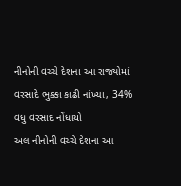નીનોની વચ્ચે દેશના આ રાજ્યોમાં વરસાદે ભુક્કા કાઢી નાંખ્યા, 34% વધુ વરસાદ નોંધાયો
અલ નીનોની વચ્ચે દેશના આ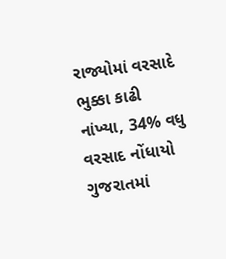રાજ્યોમાં વરસાદે ભુક્કા કાઢી નાંખ્યા, 34% વધુ વરસાદ નોંધાયો
ગુજરાતમાં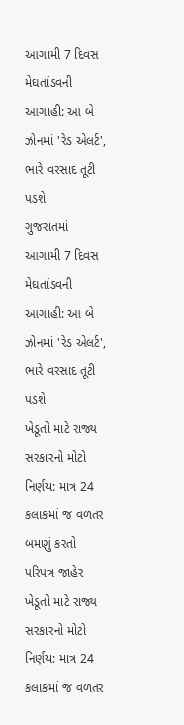આગામી 7 દિવસ મેઘતાંડવની આગાહી: આ બે ઝોનમાં 'રેડ એલર્ટ', ભારે વરસાદ તૂટી પડશે
ગુજરાતમાં આગામી 7 દિવસ મેઘતાંડવની આગાહી: આ બે ઝોનમાં 'રેડ એલર્ટ', ભારે વરસાદ તૂટી પડશે
ખેડૂતો માટે રાજ્ય સરકારનો મોટો નિર્ણય: માત્ર 24 કલાકમાં જ વળતર બમણું કરતો પરિપત્ર જાહેર
ખેડૂતો માટે રાજ્ય સરકારનો મોટો નિર્ણય: માત્ર 24 કલાકમાં જ વળતર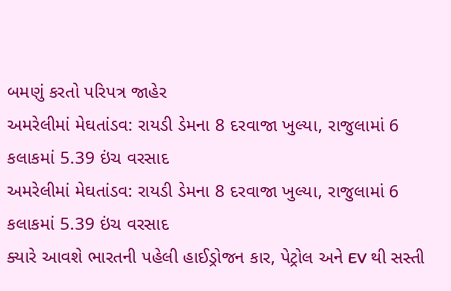બમણું કરતો પરિપત્ર જાહેર
અમરેલીમાં મેઘતાંડવ: રાયડી ડેમના 8 દરવાજા ખુલ્યા, રાજુલામાં 6 કલાકમાં 5.39 ઇંચ વરસાદ
અમરેલીમાં મેઘતાંડવ: રાયડી ડેમના 8 દરવાજા ખુલ્યા, રાજુલામાં 6 કલાકમાં 5.39 ઇંચ વરસાદ
ક્યારે આવશે ભારતની પહેલી હાઈડ્રોજન કાર, પેટ્રોલ અને EV થી સસ્તી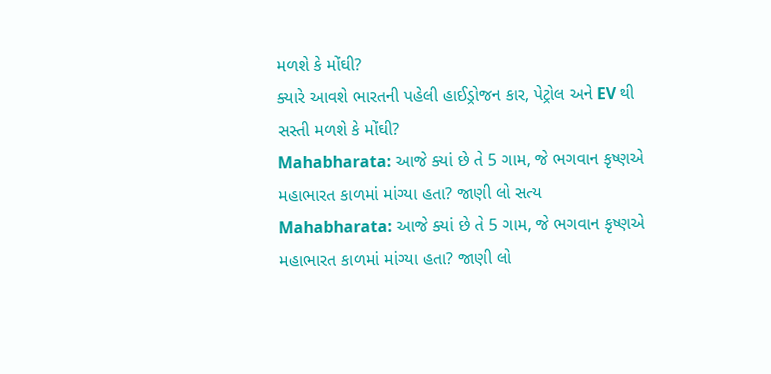મળશે કે મોંઘી?
ક્યારે આવશે ભારતની પહેલી હાઈડ્રોજન કાર, પેટ્રોલ અને EV થી સસ્તી મળશે કે મોંઘી?
Mahabharata: આજે ક્યાં છે તે 5 ગામ, જે ભગવાન કૃષ્ણએ મહાભારત કાળમાં માંગ્યા હતા? જાણી લો સત્ય
Mahabharata: આજે ક્યાં છે તે 5 ગામ, જે ભગવાન કૃષ્ણએ મહાભારત કાળમાં માંગ્યા હતા? જાણી લો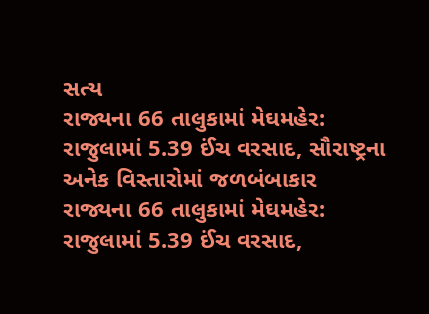સત્ય
રાજ્યના 66 તાલુકામાં મેઘમહેર: રાજુલામાં 5.39 ઈંચ વરસાદ, સૌરાષ્ટ્રના અનેક વિસ્તારોમાં જળબંબાકાર
રાજ્યના 66 તાલુકામાં મેઘમહેર: રાજુલામાં 5.39 ઈંચ વરસાદ,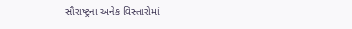સૌરાષ્ટ્રના અનેક વિસ્તારોમાં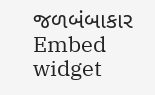જળબંબાકાર
Embed widget